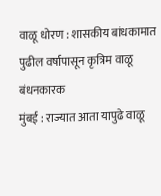वाळू धोरण : शासकीय बांधकामात पुढील वर्षापासून कृत्रिम वाळू बंधनकारक
मुंबई : राज्यात आता यापुढे वाळू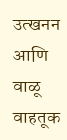उत्खनन आणि वाळू वाहतूक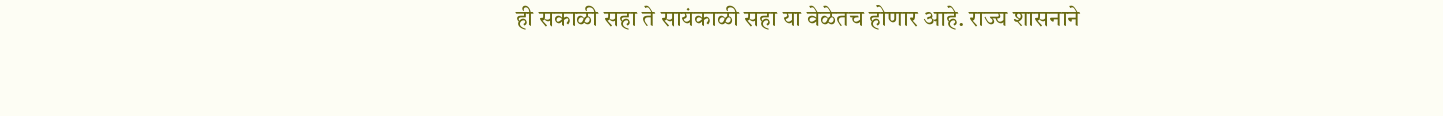ही सकाळी सहा ते सायंकाळी सहा या वेळेतच होणार आहे. राज्य शासनाने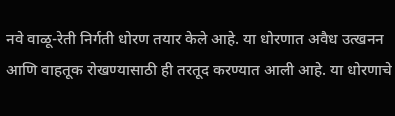नवे वाळू-रेती निर्गती धोरण तयार केले आहे. या धोरणात अवैध उत्खनन आणि वाहतूक रोखण्यासाठी ही तरतूद करण्यात आली आहे. या धोरणाचे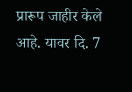प्रारूप जाहीर केले आहे. यावर दि. 7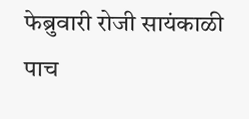फेब्रुवारी रोजी सायंकाळी पाच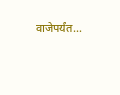वाजेपर्यंत…